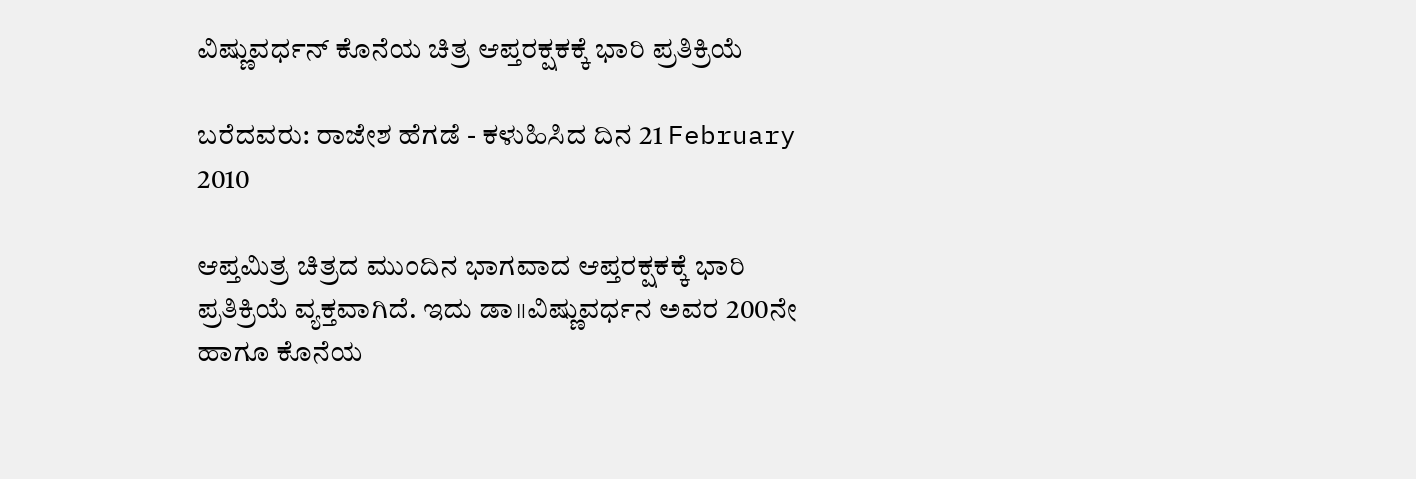ವಿಷ್ಣುವರ್ಧನ್ ಕೊನೆಯ ಚಿತ್ರ ಆಪ್ತರಕ್ಷಕಕ್ಕೆ ಭಾರಿ ಪ್ರತಿಕ್ರಿಯೆ

ಬರೆದವರು: ರಾಜೇಶ ಹೆಗಡೆ - ಕಳುಹಿಸಿದ ದಿನ 21 February 2010

ಆಪ್ತಮಿತ್ರ ಚಿತ್ರದ ಮುಂದಿನ ಭಾಗವಾದ ಆಪ್ತರಕ್ಷಕಕ್ಕೆ ಭಾರಿ ಪ್ರತಿಕ್ರಿಯೆ ವ್ಯಕ್ತವಾಗಿದೆ. ಇದು ಡಾ॥ವಿಷ್ಣುವರ್ಧನ ಅವರ 200ನೇ ಹಾಗೂ ಕೊನೆಯ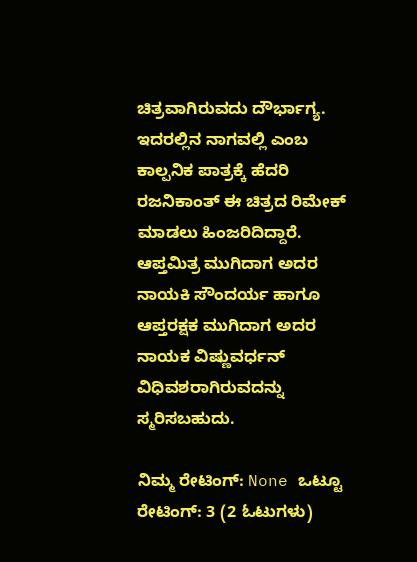ಚಿತ್ರವಾಗಿರುವದು ದೌರ್ಭಾಗ್ಯ. ಇದರಲ್ಲಿನ ನಾಗವಲ್ಲಿ ಎಂಬ ಕಾಲ್ಪನಿಕ ಪಾತ್ರಕ್ಕೆ ಹೆದರಿ ರಜನಿಕಾಂತ್ ಈ ಚಿತ್ರದ ರಿಮೇಕ್ ಮಾಡಲು ಹಿಂಜರಿದಿದ್ದಾರೆ. ಆಪ್ತಮಿತ್ರ ಮುಗಿದಾಗ ಅದರ ನಾಯಕಿ ಸೌಂದರ್ಯ ಹಾಗೂ ಆಪ್ತರಕ್ಷಕ ಮುಗಿದಾಗ ಅದರ ನಾಯಕ ವಿಷ್ಣುವರ್ಧನ್ ವಿಧಿವಶರಾಗಿರುವದನ್ನು ಸ್ಮರಿಸಬಹುದು.

ನಿಮ್ಮ ರೇಟಿಂಗ್: None ಒಟ್ಟೂ ರೇಟಿಂಗ್: 3 (2 ಓಟುಗಳು)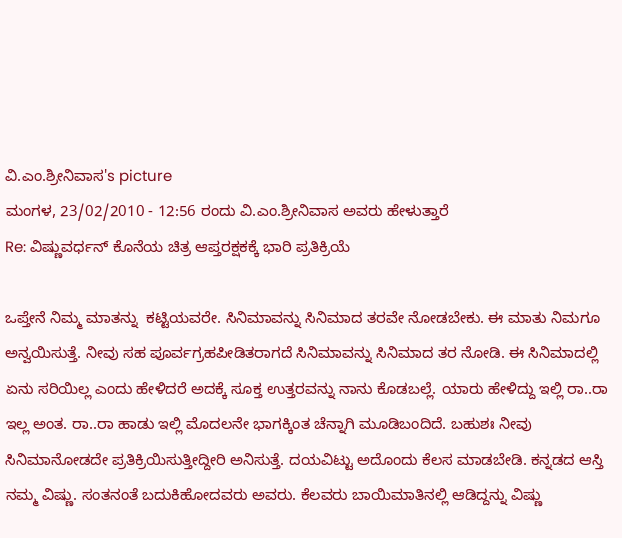ವಿ.ಎಂ.ಶ್ರೀನಿವಾಸ's picture
ಮಂಗಳ, 23/02/2010 - 12:56 ರಂದು ವಿ.ಎಂ.ಶ್ರೀನಿವಾಸ ಅವರು ಹೇಳುತ್ತಾರೆ
Re: ವಿಷ್ಣುವರ್ಧನ್ ಕೊನೆಯ ಚಿತ್ರ ಆಪ್ತರಕ್ಷಕಕ್ಕೆ ಭಾರಿ ಪ್ರತಿಕ್ರಿಯೆ

ಒಪ್ತೇನೆ ನಿಮ್ಮ ಮಾತನ್ನು  ಕಟ್ಟಿಯವರೇ. ಸಿನಿಮಾವನ್ನು ಸಿನಿಮಾದ ತರವೇ ನೋಡಬೇಕು. ಈ ಮಾತು ನಿಮಗೂ ಅನ್ವಯಿಸುತ್ತೆ. ನೀವು ಸಹ ಪೂರ್ವಗ್ರಹಪೀಡಿತರಾಗದೆ ಸಿನಿಮಾವನ್ನು ಸಿನಿಮಾದ ತರ ನೋಡಿ. ಈ ಸಿನಿಮಾದಲ್ಲಿ ಏನು ಸರಿಯಿಲ್ಲ ಎಂದು ಹೇಳಿದರೆ ಅದಕ್ಕೆ ಸೂಕ್ತ ಉತ್ತರವನ್ನು ನಾನು ಕೊಡಬಲ್ಲೆ. ಯಾರು ಹೇಳಿದ್ದು ಇಲ್ಲಿ ರಾ..ರಾ ಇಲ್ಲ ಅಂತ. ರಾ..ರಾ ಹಾಡು ಇಲ್ಲಿ ಮೊದಲನೇ ಭಾಗಕ್ಕಿಂತ ಚೆನ್ನಾಗಿ ಮೂಡಿಬಂದಿದೆ. ಬಹುಶಃ ನೀವು ಸಿನಿಮಾನೋಡದೇ ಪ್ರತಿಕ್ರಿಯಿಸುತ್ತೀದ್ದೀರಿ ಅನಿಸುತ್ತೆ. ದಯವಿಟ್ಟು ಅದೊಂದು ಕೆಲಸ ಮಾಡಬೇಡಿ. ಕನ್ನಡದ ಆಸ್ತಿ ನಮ್ಮ ವಿಷ್ಣು. ಸಂತನಂತೆ ಬದುಕಿಹೋದವರು ಅವರು. ಕೆಲವರು ಬಾಯಿಮಾತಿನಲ್ಲಿ ಆಡಿದ್ದನ್ನು ವಿಷ್ಣು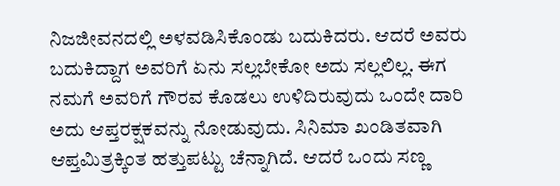ನಿಜಜೀವನದಲ್ಲಿ ಅಳವಡಿಸಿಕೊಂಡು ಬದುಕಿದರು. ಆದರೆ ಅವರು ಬದುಕಿದ್ದಾಗ ಅವರಿಗೆ ಏನು ಸಲ್ಲಬೇಕೋ ಅದು ಸಲ್ಲಲಿಲ್ಲ. ಈಗ ನಮಗೆ ಅವರಿಗೆ ಗೌರವ ಕೊಡಲು ಉಳಿದಿರುವುದು ಒಂದೇ ದಾರಿ ಅದು ಆಪ್ತರಕ್ಷಕವನ್ನು ನೋಡುವುದು. ಸಿನಿಮಾ ಖಂಡಿತವಾಗಿ ಆಪ್ತಮಿತ್ರಕ್ಕಿಂತ ಹತ್ತುಪಟ್ಟು ಚೆನ್ನಾಗಿದೆ. ಆದರೆ ಒಂದು ಸಣ್ಣ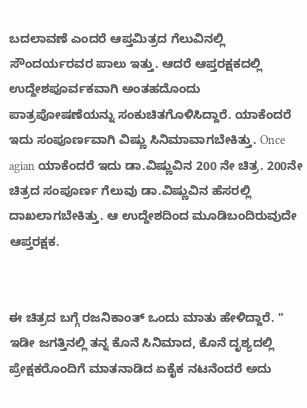ಬದಲಾವಣೆ ಎಂದರೆ ಆಪ್ತಮಿತ್ರದ ಗೆಲುವಿನಲ್ಲಿ ಸೌಂದರ್ಯರವರ ಪಾಲು ಇತ್ತು. ಆದರೆ ಆಪ್ತರಕ್ಷಕದಲ್ಲಿ ಉದ್ದೇಶಪೂರ್ವಕವಾಗಿ ಅಂತಹದೊಂದು ಪಾತ್ರಪೋಷಣೆಯನ್ನು ಸಂಕುಚಿತಗೊಳಿಸಿದ್ದಾರೆ. ಯಾಕೆಂದರೆ ಇದು ಸಂಪೂರ್ಣವಾಗಿ ವಿಷ್ಣು ಸಿನಿಮಾವಾಗಬೇಕಿತ್ತು. Once agian ಯಾಕೆಂದರೆ ಇದು ಡಾ.ವಿಷ್ಣುವಿನ 200 ನೇ ಚಿತ್ರ. 200ನೇ ಚಿತ್ರದ ಸಂಪೂರ್ಣ ಗೆಲುವು ಡಾ.ವಿಷ್ಣುವಿನ ಹೆಸರಲ್ಲಿ ದಾಖಲಾಗಬೇಕಿತ್ತು. ಆ ಉದ್ದೇಶದಿಂದ ಮೂಡಿಬಂದಿರುವುದೇ ಆಪ್ತರಕ್ಷಕ.


ಈ ಚಿತ್ರದ ಬಗ್ಗೆ ರಜನಿಕಾಂತ್ ಒಂದು ಮಾತು ಹೇಳಿದ್ದಾರೆ. " ಇಡೀ ಜಗತ್ತಿನಲ್ಲಿ ತನ್ನ ಕೊನೆ ಸಿನಿಮಾದ, ಕೊನೆ ದೃಶ್ಯದಲ್ಲಿ ಪ್ರೇಕ್ಷಕರೊಂದಿಗೆ ಮಾತನಾಡಿದ ಏಕೈಕ ನಟನೆಂದರೆ ಅದು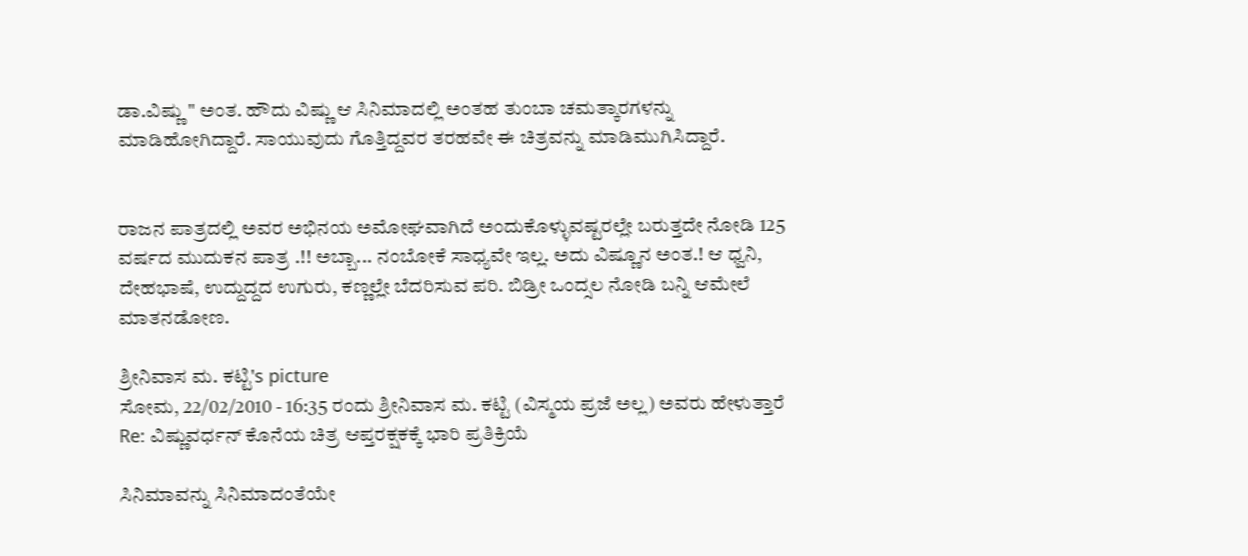ಡಾ.ವಿಷ್ಣು " ಅಂತ. ಹೌದು ವಿಷ್ಣು ಆ ಸಿನಿಮಾದಲ್ಲಿ ಅಂತಹ ತುಂಬಾ ಚಮತ್ಕಾರಗಳನ್ನು ಮಾಡಿಹೋಗಿದ್ದಾರೆ. ಸಾಯುವುದು ಗೊತ್ತಿದ್ದವರ ತರಹವೇ ಈ ಚಿತ್ರವನ್ನು ಮಾಡಿಮುಗಿಸಿದ್ದಾರೆ.


ರಾಜನ ಪಾತ್ರದಲ್ಲಿ ಅವರ ಅಭಿನಯ ಅಮೋಘವಾಗಿದೆ ಅಂದುಕೊಳ್ಳುವಷ್ಟರಲ್ಲೇ ಬರುತ್ತದೇ ನೋಡಿ 125 ವರ್ಷದ ಮುದುಕನ ಪಾತ್ರ .!! ಅಬ್ಬಾ... ನಂಬೋಕೆ ಸಾಧ್ಯವೇ ಇಲ್ಲ. ಅದು ವಿಷ್ಣೂನ ಅಂತ.! ಆ ಧ್ವನಿ, ದೇಹಭಾಷೆ, ಉದ್ದುದ್ದದ ಉಗುರು, ಕಣ್ಣಲ್ಲೇ ಬೆದರಿಸುವ ಪರಿ. ಬಿಡ್ರೀ ಒಂದ್ಸಲ ನೋಡಿ ಬನ್ನಿ ಆಮೇಲೆ ಮಾತನಡೋಣ.

ಶ್ರೀನಿವಾಸ ಮ. ಕಟ್ಟಿ's picture
ಸೋಮ, 22/02/2010 - 16:35 ರಂದು ಶ್ರೀನಿವಾಸ ಮ. ಕಟ್ಟಿ (ವಿಸ್ಮಯ ಪ್ರಜೆ ಅಲ್ಲ) ಅವರು ಹೇಳುತ್ತಾರೆ
Re: ವಿಷ್ಣುವರ್ಧನ್ ಕೊನೆಯ ಚಿತ್ರ ಆಪ್ತರಕ್ಷಕಕ್ಕೆ ಭಾರಿ ಪ್ರತಿಕ್ರಿಯೆ

ಸಿನಿಮಾವನ್ನು ಸಿನಿಮಾದಂತೆಯೇ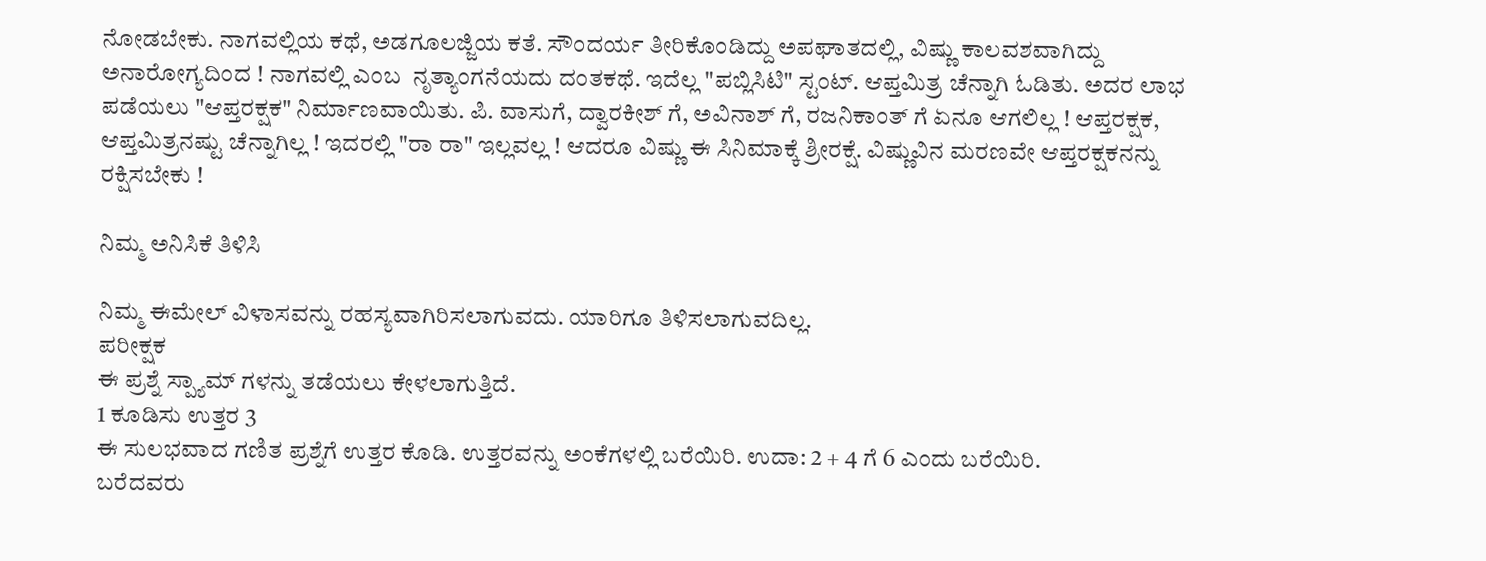ನೋಡಬೇಕು. ನಾಗವಲ್ಲಿಯ ಕಥೆ, ಅಡಗೂಲಜ್ಜಿಯ ಕತೆ. ಸೌಂದರ್ಯ ತೀರಿಕೊಂಡಿದ್ದು ಅಪಘಾತದಲ್ಲಿ, ವಿಷ್ಣು ಕಾಲವಶವಾಗಿದ್ದು ಅನಾರೋಗ್ಯದಿಂದ ! ನಾಗವಲ್ಲಿ ಎಂಬ  ನೃತ್ಯಾಂಗನೆಯದು ದಂತಕಥೆ. ಇದೆಲ್ಲ "ಪಬ್ಲಿಸಿಟಿ" ಸ್ಟಂಟ್. ಆಪ್ತಮಿತ್ರ ಚೆನ್ನಾಗಿ ಓಡಿತು. ಅದರ ಲಾಭ ಪಡೆಯಲು "ಆಪ್ತರಕ್ಷಕ" ನಿರ್ಮಾಣವಾಯಿತು. ಪಿ. ವಾಸುಗೆ, ದ್ವಾರಕೀಶ್ ಗೆ, ಅವಿನಾಶ್ ಗೆ, ರಜನಿಕಾಂತ್ ಗೆ ಏನೂ ಆಗಲಿಲ್ಲ ! ಆಪ್ತರಕ್ಷಕ, ಆಪ್ತಮಿತ್ರನಷ್ಟು ಚೆನ್ನಾಗಿಲ್ಲ ! ಇದರಲ್ಲಿ "ರಾ ರಾ" ಇಲ್ಲವಲ್ಲ ! ಆದರೂ ವಿಷ್ಣು ಈ ಸಿನಿಮಾಕ್ಕೆ ಶ್ರೀರಕ್ಷೆ. ವಿಷ್ಣುವಿನ ಮರಣವೇ ಆಪ್ತರಕ್ಷಕನನ್ನು ರಕ್ಷಿಸಬೇಕು !

ನಿಮ್ಮ ಅನಿಸಿಕೆ ತಿಳಿಸಿ

ನಿಮ್ಮ ಈಮೇಲ್ ವಿಳಾಸವನ್ನು ರಹಸ್ಯವಾಗಿರಿಸಲಾಗುವದು. ಯಾರಿಗೂ ತಿಳಿಸಲಾಗುವದಿಲ್ಲ.
ಪರೀಕ್ಷಕ
ಈ ಪ್ರಶ್ನೆ ಸ್ಪ್ಯಾಮ್ ಗಳನ್ನು ತಡೆಯಲು ಕೇಳಲಾಗುತ್ತಿದೆ.
1 ಕೂಡಿಸು ಉತ್ತರ 3
ಈ ಸುಲಭವಾದ ಗಣಿತ ಪ್ರಶ್ನೆಗೆ ಉತ್ತರ ಕೊಡಿ. ಉತ್ತರವನ್ನು ಅಂಕೆಗಳಲ್ಲಿ ಬರೆಯಿರಿ. ಉದಾ: 2 + 4 ಗೆ 6 ಎಂದು ಬರೆಯಿರಿ.
ಬರೆದವರು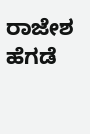ರಾಜೇಶ ಹೆಗಡೆ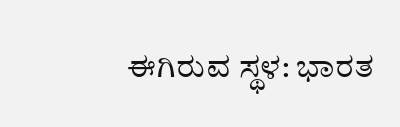ಈಗಿರುವ ಸ್ಥಳ: ಭಾರತ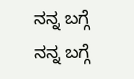ನನ್ನ ಬಗ್ಗೆ
ನನ್ನ ಬಗ್ಗೆ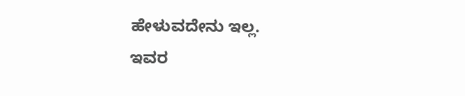ಹೇಳುವದೇನು ಇಲ್ಲ.
ಇವರ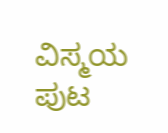ವಿಸ್ಮಯ ಪುಟ